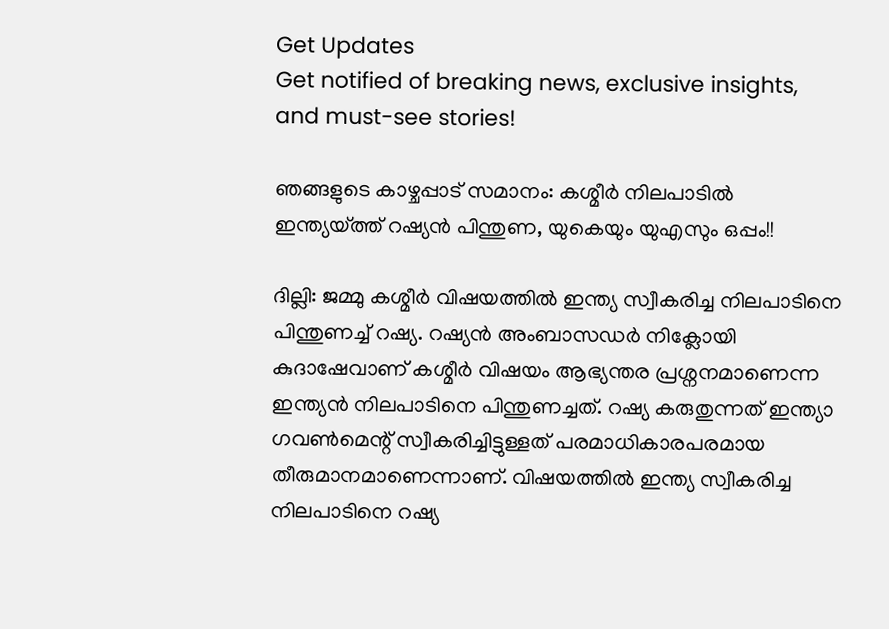Get Updates
Get notified of breaking news, exclusive insights, and must-see stories!

ഞങ്ങളുടെ കാഴ്ചപ്പാട് സമാനം: കശ്മീര്‍ നിലപാടില്‍ ഇന്ത്യയ്ത്ത് റഷ്യന്‍ പിന്തുണ, യുകെയും യുഎസും ഒപ്പം!!

ദില്ലി: ജമ്മു കശ്മീര്‍ വിഷയത്തില്‍ ഇന്ത്യ സ്വീകരിച്ച നിലപാടിനെ പിന്തുണച്ച് റഷ്യ. റഷ്യന്‍ അംബാസഡര്‍ നിക്ലോയി കുദാഷേവാണ് കശ്മീര്‍ വിഷയം ആഭ്യന്തര പ്രശ്നനമാണെന്ന ഇന്ത്യന്‍ നിലപാടിനെ പിന്തുണച്ചത്. റഷ്യ കരുതുന്നത് ഇന്ത്യാ ഗവണ്‍മെന്റ് സ്വീകരിച്ചിട്ടുള്ളത് പരമാധികാരപരമായ തീരുമാനമാണെന്നാണ്. വിഷയത്തില്‍ ഇന്ത്യ സ്വീകരിച്ച നിലപാടിനെ റഷ്യ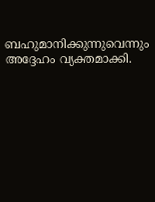ബഹുമാനിക്കുന്നുവെന്നും അദ്ദേഹം വ്യക്തമാക്കി.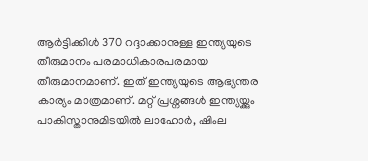ആര്‍ട്ടിക്കിള്‍ 370 റദ്ദാക്കാനുള്ള ഇന്ത്യയുടെ തീരുമാനം പരമാധികാരപരമായ തീരുമാനമാണ്. ഇത് ഇന്ത്യയുടെ ആഭ്യന്തര കാര്യം മാത്രമാണ്. മറ്റ് പ്രശ്നങ്ങള്‍ ഇന്ത്യയ്ക്കും പാകിസ്താനുമിടയില്‍ ലാഹോര്‍, ഷിംല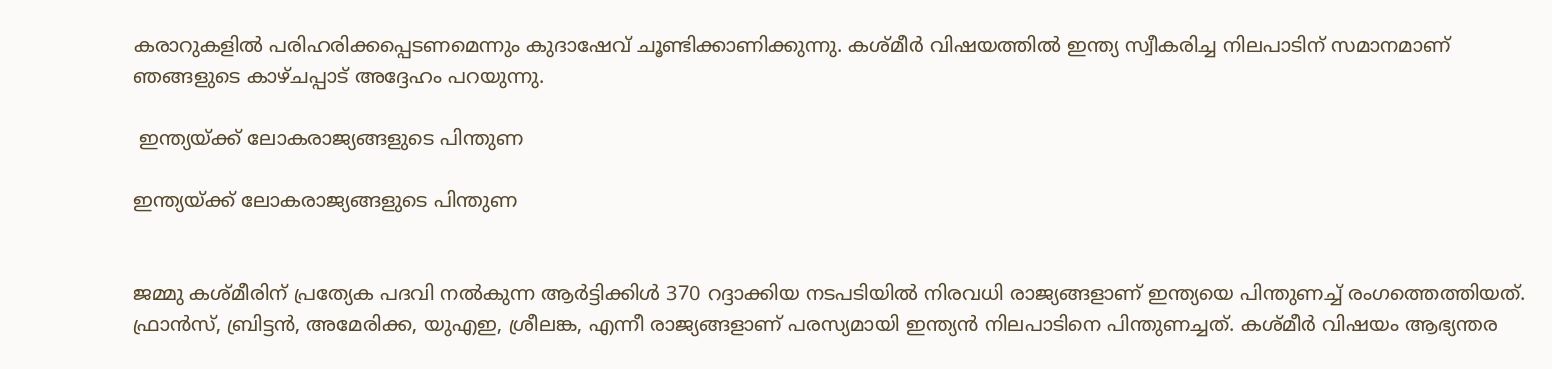കരാറുകളില്‍ പരിഹരിക്കപ്പെടണമെന്നും കുദാഷേവ് ചൂണ്ടിക്കാണിക്കുന്നു. കശ്മീര്‍ വിഷയത്തില്‍ ഇന്ത്യ സ്വീകരിച്ച നിലപാടിന് സമാനമാണ് ഞങ്ങളുടെ കാഴ്ചപ്പാട് അദ്ദേഹം പറയുന്നു.

 ഇന്ത്യയ്ക്ക് ലോകരാജ്യങ്ങളുടെ പിന്തുണ

ഇന്ത്യയ്ക്ക് ലോകരാജ്യങ്ങളുടെ പിന്തുണ


ജമ്മു കശ്മീരിന് പ്രത്യേക പദവി നല്‍കുന്ന ആര്‍ട്ടിക്കിള്‍ 370 റദ്ദാക്കിയ നടപടിയില്‍ നിരവധി രാജ്യങ്ങളാണ് ഇന്ത്യയെ പിന്തുണച്ച് രംഗത്തെത്തിയത്. ഫ്രാന്‍സ്, ബ്രിട്ടന്‍, അമേരിക്ക, യുഎഇ, ശ്രീലങ്ക, എന്നീ രാജ്യങ്ങളാണ് പരസ്യമായി ഇന്ത്യന്‍ നിലപാടിനെ പിന്തുണച്ചത്. കശ്മീര്‍ വിഷയം ആഭ്യന്തര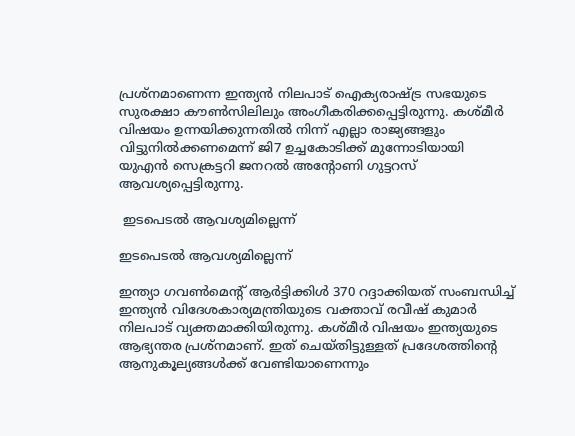പ്രശ്നമാണെന്ന ഇന്ത്യന്‍ നിലപാട് ഐക്യരാഷ്ട്ര സഭയുടെ സുരക്ഷാ കൗണ്‍സിലിലും അംഗീകരിക്കപ്പെട്ടിരുന്നു. കശ്മീര്‍ വിഷയം ഉന്നയിക്കുന്നതില്‍ നിന്ന് എല്ലാ രാജ്യങ്ങളും വിട്ടുനില്‍ക്കണമെന്ന് ജി7 ഉച്ചകോടിക്ക് മുന്നോടിയായി യുഎന്‍ സെക്രട്ടറി ജനറല്‍ അന്റോണി ഗുട്ടറസ് ആവശ്യപ്പെട്ടിരുന്നു.

 ഇടപെടല്‍ ആവശ്യമില്ലെന്ന്

ഇടപെടല്‍ ആവശ്യമില്ലെന്ന്

ഇന്ത്യാ ഗവണ്‍മെന്റ് ആര്‍ട്ടിക്കിള്‍ 370 റദ്ദാക്കിയത് സംബന്ധിച്ച് ഇന്ത്യന്‍ വിദേശകാര്യമന്ത്രിയുടെ വക്താവ് രവീഷ് കുമാര്‍ നിലപാട് വ്യക്തമാക്കിയിരുന്നു. കശ്മീര്‍ വിഷയം ഇന്ത്യയുടെ ആഭ്യന്തര പ്രശ്നമാണ്. ഇത് ചെയ്തിട്ടുള്ളത് പ്രദേശത്തിന്റെ ആനുകൂല്യങ്ങള്‍ക്ക് വേണ്ടിയാണെന്നും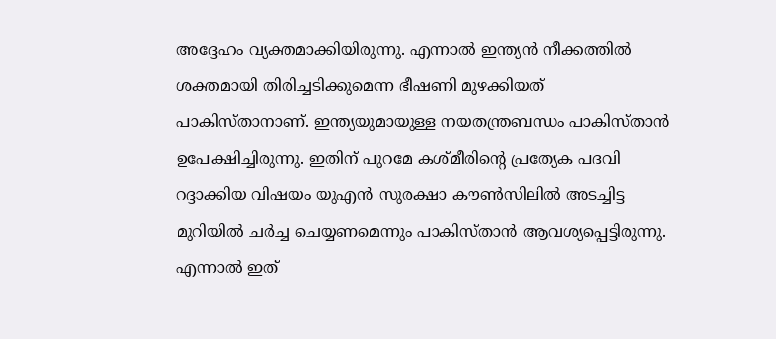അദ്ദേഹം വ്യക്തമാക്കിയിരുന്നു. എന്നാല്‍ ഇന്ത്യന്‍ നീക്കത്തില്‍ ശക്തമായി തിരിച്ചടിക്കുമെന്ന ഭീഷണി മുഴക്കിയത് പാകിസ്താനാണ്. ഇന്ത്യയുമായുള്ള നയതന്ത്രബന്ധം പാകിസ്താന്‍ ഉപേക്ഷിച്ചിരുന്നു. ഇതിന് പുറമേ കശ്മീരിന്റെ പ്രത്യേക പദവി റദ്ദാക്കിയ വിഷയം യുഎന്‍ സുരക്ഷാ കൗണ്‍സിലില്‍ അടച്ചിട്ട മുറിയില്‍ ചര്‍ച്ച ചെയ്യണമെന്നും പാകിസ്താന്‍ ആവശ്യപ്പെട്ടിരുന്നു. എന്നാല്‍ ഇത്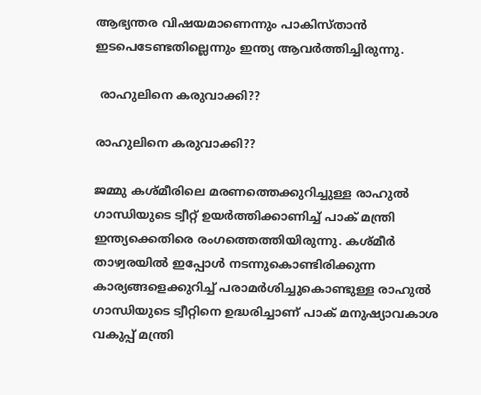ആഭ്യന്തര വിഷയമാണെന്നും പാകിസ്താന്‍ ഇടപെടേണ്ടതില്ലെന്നും ഇന്ത്യ ആവര്‍ത്തിച്ചിരുന്നു.

 രാഹുലിനെ കരുവാക്കി??

രാഹുലിനെ കരുവാക്കി??

ജമ്മു കശ്മീരിലെ മരണത്തെക്കുറിച്ചുള്ള രാഹുല്‍ ഗാന്ധിയുടെ ട്വീറ്റ് ഉയര്‍ത്തിക്കാണിച്ച് പാക് മന്ത്രി ഇന്ത്യക്കെതിരെ രംഗത്തെത്തിയിരുന്നു. കശ്മീര്‍ താഴ്വരയില്‍ ഇപ്പോള്‍ നടന്നുകൊണ്ടിരിക്കുന്ന കാര്യങ്ങളെക്കുറിച്ച് പരാമര്‍ശിച്ചുകൊണ്ടുള്ള രാഹുല്‍ ഗാന്ധിയുടെ ട്വീറ്റിനെ ഉദ്ധരിച്ചാണ് പാക് മനുഷ്യാവകാശ വകുപ്പ് മന്ത്രി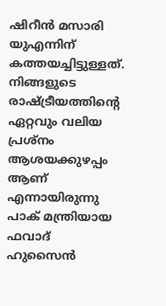ഷിറീന്‍ മസാരി യുഎന്നിന് കത്തയച്ചിട്ടുള്ളത്. നിങ്ങളുടെ രാഷ്ട്രീയത്തിന്റെ ഏറ്റവും വലിയ പ്രശ്‌നം ആശയക്കുഴപ്പം ആണ് എന്നായിരുന്നു പാക് മന്ത്രിയായ ഫവാദ് ഹുസൈന്‍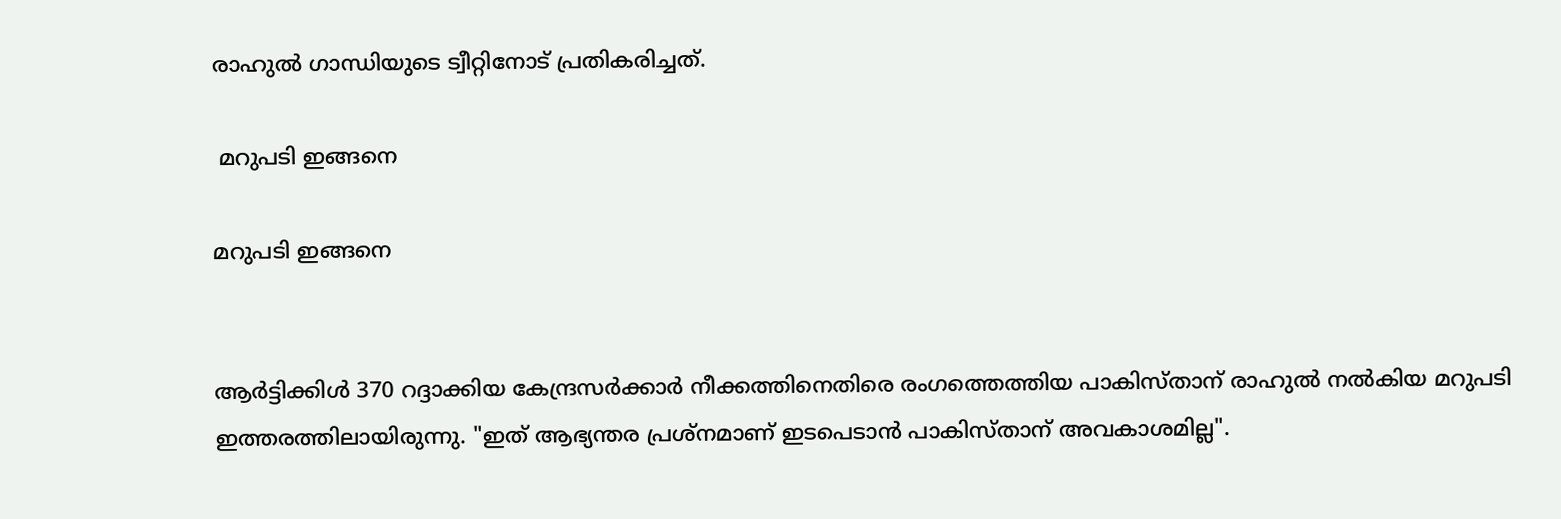രാഹുല്‍ ഗാന്ധിയുടെ ട്വീറ്റിനോട് പ്രതികരിച്ചത്.

 മറുപടി ഇങ്ങനെ

മറുപടി ഇങ്ങനെ


ആര്‍ട്ടിക്കിള്‍ 370 റദ്ദാക്കിയ കേന്ദ്രസര്‍ക്കാര്‍ നീക്കത്തിനെതിരെ രംഗത്തെത്തിയ പാകിസ്താന് രാഹുല്‍ നല്‍കിയ മറുപടി ഇത്തരത്തിലായിരുന്നു. "ഇത് ആഭ്യന്തര പ്രശ്നമാണ് ഇടപെടാന്‍ പാകിസ്താന് അവകാശമില്ല".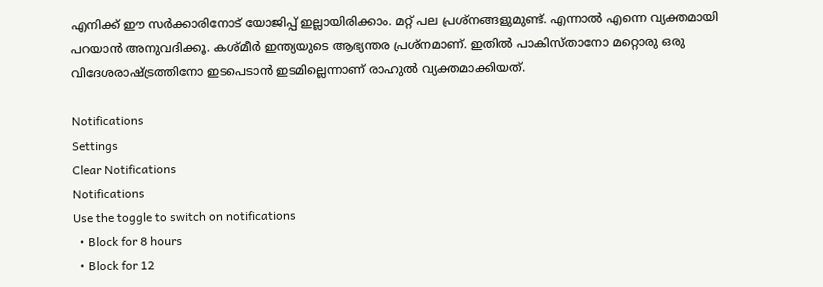എനിക്ക് ഈ സര്‍ക്കാരിനോട് യോജിപ്പ് ഇല്ലായിരിക്കാം. മറ്റ് പല പ്രശ്നങ്ങളുമുണ്ട്. എന്നാല്‍ എന്നെ വ്യക്തമായി പറയാന്‍ അനുവദിക്കൂ. കശ്മീര്‍ ഇന്ത്യയുടെ ആഭ്യന്തര പ്രശ്നമാണ്. ഇതില്‍ പാകിസ്താനോ മറ്റൊരു ഒരു വിദേശരാഷ്ട്രത്തിനോ ഇടപെടാന്‍ ഇടമില്ലെന്നാണ് രാഹുല്‍ വ്യക്തമാക്കിയത്.

Notifications
Settings
Clear Notifications
Notifications
Use the toggle to switch on notifications
  • Block for 8 hours
  • Block for 12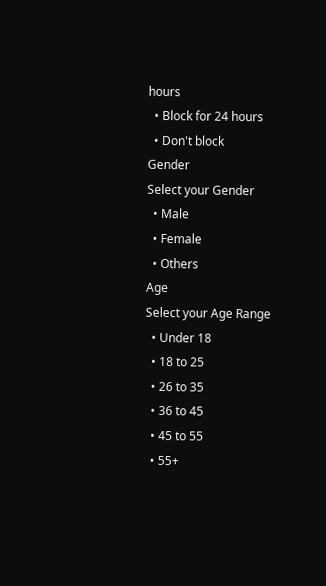hours
  • Block for 24 hours
  • Don't block
Gender
Select your Gender
  • Male
  • Female
  • Others
Age
Select your Age Range
  • Under 18
  • 18 to 25
  • 26 to 35
  • 36 to 45
  • 45 to 55
  • 55+